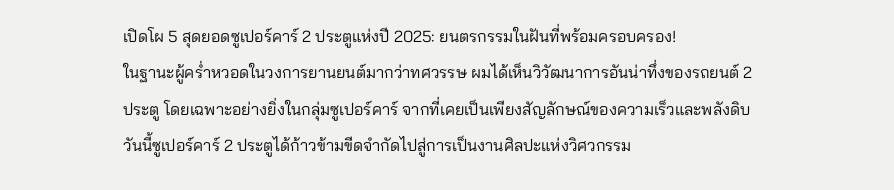เปิดโผ 5 สุดยอดซูเปอร์คาร์ 2 ประตูแห่งปี 2025: ยนตรกรรมในฝันที่พร้อมครอบครอง!
ในฐานะผู้คร่ำหวอดในวงการยานยนต์มากว่าทศวรรษ ผมได้เห็นวิวัฒนาการอันน่าทึ่งของรถยนต์ 2 ประตู โดยเฉพาะอย่างยิ่งในกลุ่มซูเปอร์คาร์ จากที่เคยเป็นเพียงสัญลักษณ์ของความเร็วและพลังดิบ วันนี้ซูเปอร์คาร์ 2 ประตูได้ก้าวข้ามขีดจำกัดไปสู่การเป็นงานศิลปะแห่งวิศวกรรม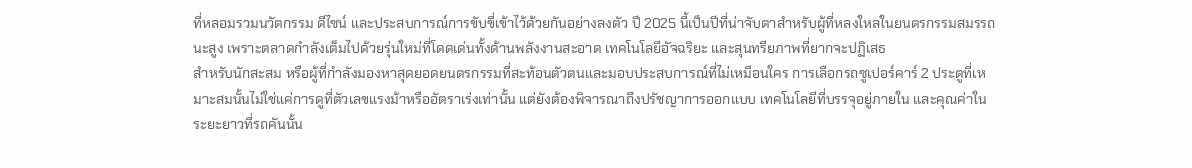ที่หลอมรวมนวัตกรรม ดีไซน์ และประสบการณ์การขับขี่เข้าไว้ด้วยกันอย่างลงตัว ปี 2025 นี้เป็นปีที่น่าจับตาสำหรับผู้ที่หลงใหลในยนตรกรรมสมรรถนะสูง เพราะตลาดกำลังเต็มไปด้วยรุ่นใหม่ที่โดดเด่นทั้งด้านพลังงานสะอาด เทคโนโลยีอัจฉริยะ และสุนทรียภาพที่ยากจะปฏิเสธ
สำหรับนักสะสม หรือผู้ที่กำลังมองหาสุดยอดยนตรกรรมที่สะท้อนตัวตนและมอบประสบการณ์ที่ไม่เหมือนใคร การเลือกรถซูเปอร์คาร์ 2 ประตูที่เหมาะสมนั้นไม่ใช่แค่การดูที่ตัวเลขแรงม้าหรืออัตราเร่งเท่านั้น แต่ยังต้องพิจารณาถึงปรัชญาการออกแบบ เทคโนโลยีที่บรรจุอยู่ภายใน และคุณค่าในระยะยาวที่รถคันนั้น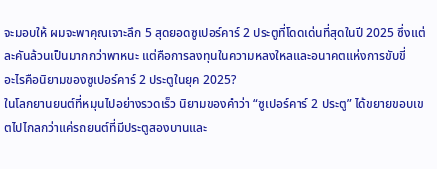จะมอบให้ ผมจะพาคุณเจาะลึก 5 สุดยอดซูเปอร์คาร์ 2 ประตูที่โดดเด่นที่สุดในปี 2025 ซึ่งแต่ละคันล้วนเป็นมากกว่าพาหนะ แต่คือการลงทุนในความหลงใหลและอนาคตแห่งการขับขี่
อะไรคือนิยามของซูเปอร์คาร์ 2 ประตูในยุค 2025?
ในโลกยานยนต์ที่หมุนไปอย่างรวดเร็ว นิยามของคำว่า “ซูเปอร์คาร์ 2 ประตู” ได้ขยายขอบเขตไปไกลกว่าแค่รถยนต์ที่มีประตูสองบานและ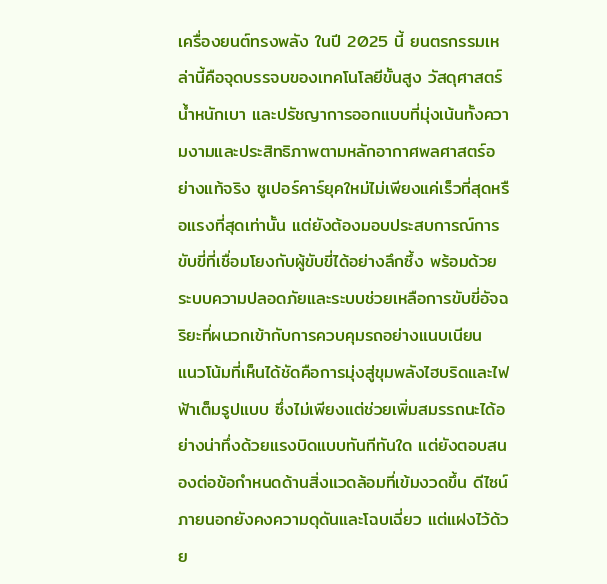เครื่องยนต์ทรงพลัง ในปี 2025 นี้ ยนตรกรรมเหล่านี้คือจุดบรรจบของเทคโนโลยีขั้นสูง วัสดุศาสตร์น้ำหนักเบา และปรัชญาการออกแบบที่มุ่งเน้นทั้งความงามและประสิทธิภาพตามหลักอากาศพลศาสตร์อย่างแท้จริง ซูเปอร์คาร์ยุคใหม่ไม่เพียงแค่เร็วที่สุดหรือแรงที่สุดเท่านั้น แต่ยังต้องมอบประสบการณ์การขับขี่ที่เชื่อมโยงกับผู้ขับขี่ได้อย่างลึกซึ้ง พร้อมด้วยระบบความปลอดภัยและระบบช่วยเหลือการขับขี่อัจฉริยะที่ผนวกเข้ากับการควบคุมรถอย่างแนบเนียน
แนวโน้มที่เห็นได้ชัดคือการมุ่งสู่ขุมพลังไฮบริดและไฟฟ้าเต็มรูปแบบ ซึ่งไม่เพียงแต่ช่วยเพิ่มสมรรถนะได้อย่างน่าทึ่งด้วยแรงบิดแบบทันทีทันใด แต่ยังตอบสนองต่อข้อกำหนดด้านสิ่งแวดล้อมที่เข้มงวดขึ้น ดีไซน์ภายนอกยังคงความดุดันและโฉบเฉี่ยว แต่แฝงไว้ด้วย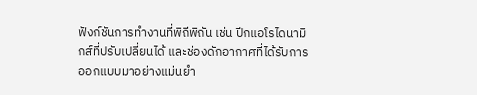ฟังก์ชันการทำงานที่พิถีพิถัน เช่น ปีกแอโรไดนามิกส์ที่ปรับเปลี่ยนได้ และช่องดักอากาศที่ได้รับการออกแบบมาอย่างแม่นยำ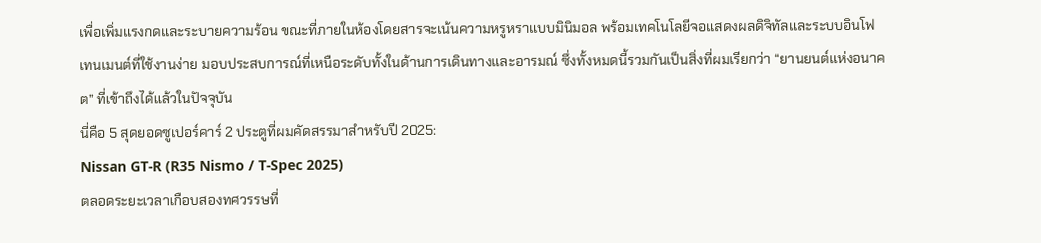เพื่อเพิ่มแรงกดและระบายความร้อน ขณะที่ภายในห้องโดยสารจะเน้นความหรูหราแบบมินิมอล พร้อมเทคโนโลยีจอแสดงผลดิจิทัลและระบบอินโฟเทนเมนต์ที่ใช้งานง่าย มอบประสบการณ์ที่เหนือระดับทั้งในด้านการเดินทางและอารมณ์ ซึ่งทั้งหมดนี้รวมกันเป็นสิ่งที่ผมเรียกว่า “ยานยนต์แห่งอนาคต” ที่เข้าถึงได้แล้วในปัจจุบัน
นี่คือ 5 สุดยอดซูเปอร์คาร์ 2 ประตูที่ผมคัดสรรมาสำหรับปี 2025:
Nissan GT-R (R35 Nismo / T-Spec 2025)
ตลอดระยะเวลาเกือบสองทศวรรษที่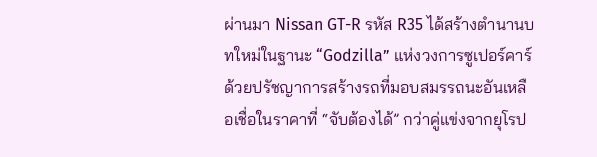ผ่านมา Nissan GT-R รหัส R35 ได้สร้างตำนานบทใหม่ในฐานะ “Godzilla” แห่งวงการซูเปอร์คาร์ ด้วยปรัชญาการสร้างรถที่มอบสมรรถนะอันเหลือเชื่อในราคาที่ “จับต้องได้” กว่าคู่แข่งจากยุโรป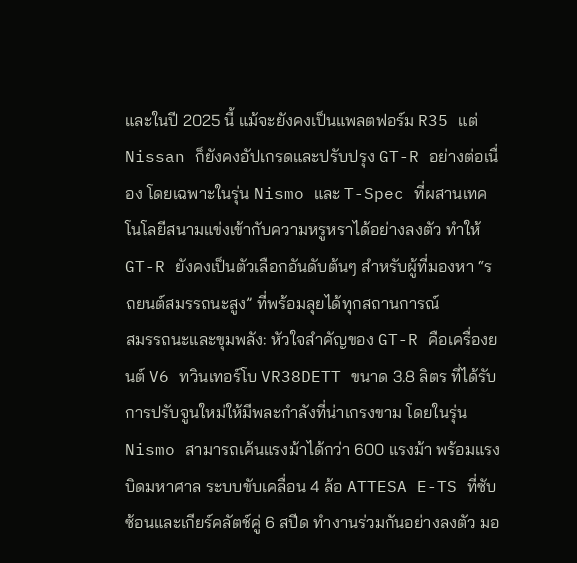และในปี 2025 นี้ แม้จะยังคงเป็นแพลตฟอร์ม R35 แต่ Nissan ก็ยังคงอัปเกรดและปรับปรุง GT-R อย่างต่อเนื่อง โดยเฉพาะในรุ่น Nismo และ T-Spec ที่ผสานเทคโนโลยีสนามแข่งเข้ากับความหรูหราได้อย่างลงตัว ทำให้ GT-R ยังคงเป็นตัวเลือกอันดับต้นๆ สำหรับผู้ที่มองหา “รถยนต์สมรรถนะสูง” ที่พร้อมลุยได้ทุกสถานการณ์
สมรรถนะและขุมพลัง: หัวใจสำคัญของ GT-R คือเครื่องยนต์ V6 ทวินเทอร์โบ VR38DETT ขนาด 3.8 ลิตร ที่ได้รับการปรับจูนใหม่ให้มีพละกำลังที่น่าเกรงขาม โดยในรุ่น Nismo สามารถเค้นแรงม้าได้กว่า 600 แรงม้า พร้อมแรงบิดมหาศาล ระบบขับเคลื่อน 4 ล้อ ATTESA E-TS ที่ซับซ้อนและเกียร์คลัตช์คู่ 6 สปีด ทำงานร่วมกันอย่างลงตัว มอ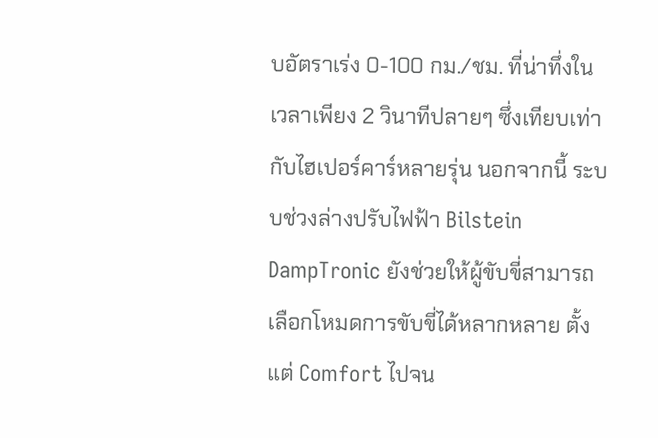บอัตราเร่ง 0-100 กม./ชม. ที่น่าทึ่งในเวลาเพียง 2 วินาทีปลายๆ ซึ่งเทียบเท่ากับไฮเปอร์คาร์หลายรุ่น นอกจากนี้ ระบบช่วงล่างปรับไฟฟ้า Bilstein DampTronic ยังช่วยให้ผู้ขับขี่สามารถเลือกโหมดการขับขี่ได้หลากหลาย ตั้งแต่ Comfort ไปจน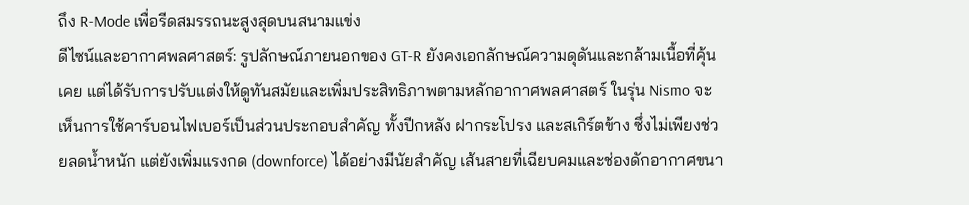ถึง R-Mode เพื่อรีดสมรรถนะสูงสุดบนสนามแข่ง
ดีไซน์และอากาศพลศาสตร์: รูปลักษณ์ภายนอกของ GT-R ยังคงเอกลักษณ์ความดุดันและกล้ามเนื้อที่คุ้นเคย แต่ได้รับการปรับแต่งให้ดูทันสมัยและเพิ่มประสิทธิภาพตามหลักอากาศพลศาสตร์ ในรุ่น Nismo จะเห็นการใช้คาร์บอนไฟเบอร์เป็นส่วนประกอบสำคัญ ทั้งปีกหลัง ฝากระโปรง และสเกิร์ตข้าง ซึ่งไม่เพียงช่วยลดน้ำหนัก แต่ยังเพิ่มแรงกด (downforce) ได้อย่างมีนัยสำคัญ เส้นสายที่เฉียบคมและช่องดักอากาศขนา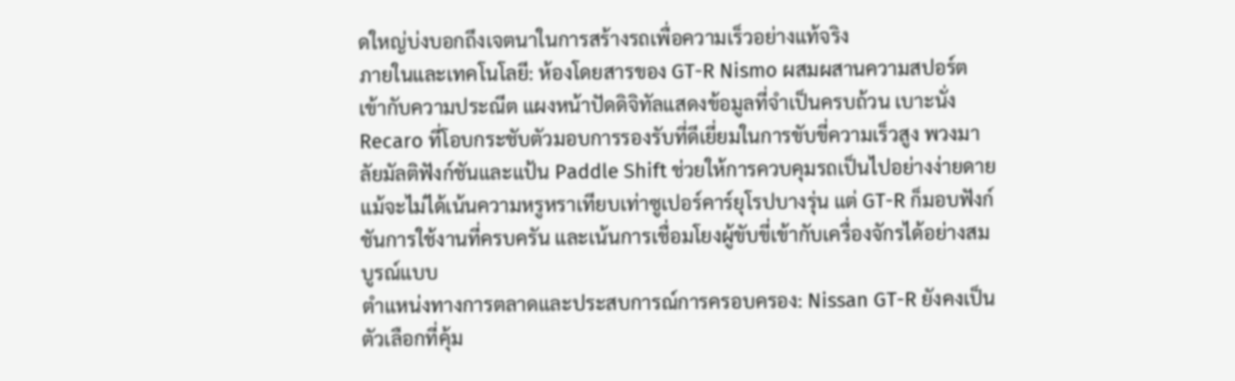ดใหญ่บ่งบอกถึงเจตนาในการสร้างรถเพื่อความเร็วอย่างแท้จริง
ภายในและเทคโนโลยี: ห้องโดยสารของ GT-R Nismo ผสมผสานความสปอร์ตเข้ากับความประณีต แผงหน้าปัดดิจิทัลแสดงข้อมูลที่จำเป็นครบถ้วน เบาะนั่ง Recaro ที่โอบกระชับตัวมอบการรองรับที่ดีเยี่ยมในการขับขี่ความเร็วสูง พวงมาลัยมัลติฟังก์ชันและแป้น Paddle Shift ช่วยให้การควบคุมรถเป็นไปอย่างง่ายดาย แม้จะไม่ได้เน้นความหรูหราเทียบเท่าซูเปอร์คาร์ยุโรปบางรุ่น แต่ GT-R ก็มอบฟังก์ชันการใช้งานที่ครบครัน และเน้นการเชื่อมโยงผู้ขับขี่เข้ากับเครื่องจักรได้อย่างสมบูรณ์แบบ
ตำแหน่งทางการตลาดและประสบการณ์การครอบครอง: Nissan GT-R ยังคงเป็นตัวเลือกที่คุ้ม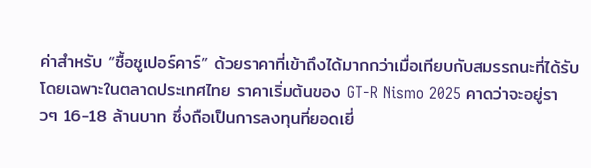ค่าสำหรับ “ซื้อซูเปอร์คาร์” ด้วยราคาที่เข้าถึงได้มากกว่าเมื่อเทียบกับสมรรถนะที่ได้รับ โดยเฉพาะในตลาดประเทศไทย ราคาเริ่มต้นของ GT-R Nismo 2025 คาดว่าจะอยู่ราวๆ 16-18 ล้านบาท ซึ่งถือเป็นการลงทุนที่ยอดเยี่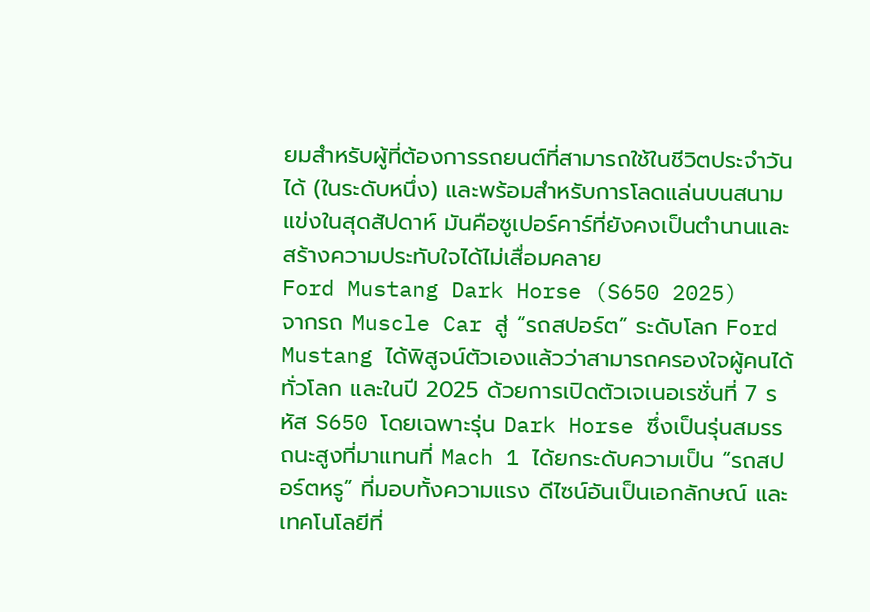ยมสำหรับผู้ที่ต้องการรถยนต์ที่สามารถใช้ในชีวิตประจำวันได้ (ในระดับหนึ่ง) และพร้อมสำหรับการโลดแล่นบนสนามแข่งในสุดสัปดาห์ มันคือซูเปอร์คาร์ที่ยังคงเป็นตำนานและสร้างความประทับใจได้ไม่เสื่อมคลาย
Ford Mustang Dark Horse (S650 2025)
จากรถ Muscle Car สู่ “รถสปอร์ต” ระดับโลก Ford Mustang ได้พิสูจน์ตัวเองแล้วว่าสามารถครองใจผู้คนได้ทั่วโลก และในปี 2025 ด้วยการเปิดตัวเจเนอเรชั่นที่ 7 รหัส S650 โดยเฉพาะรุ่น Dark Horse ซึ่งเป็นรุ่นสมรรถนะสูงที่มาแทนที่ Mach 1 ได้ยกระดับความเป็น “รถสปอร์ตหรู” ที่มอบทั้งความแรง ดีไซน์อันเป็นเอกลักษณ์ และเทคโนโลยีที่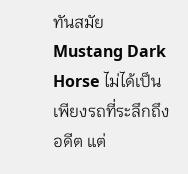ทันสมัย Mustang Dark Horse ไม่ได้เป็นเพียงรถที่ระลึกถึงอดีต แต่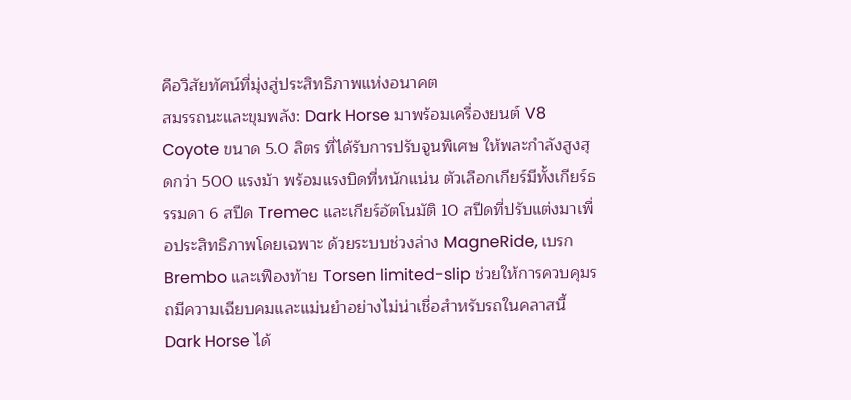คือวิสัยทัศน์ที่มุ่งสู่ประสิทธิภาพแห่งอนาคต
สมรรถนะและขุมพลัง: Dark Horse มาพร้อมเครื่องยนต์ V8 Coyote ขนาด 5.0 ลิตร ที่ได้รับการปรับจูนพิเศษ ให้พละกำลังสูงสุดกว่า 500 แรงม้า พร้อมแรงบิดที่หนักแน่น ตัวเลือกเกียร์มีทั้งเกียร์ธรรมดา 6 สปีด Tremec และเกียร์อัตโนมัติ 10 สปีดที่ปรับแต่งมาเพื่อประสิทธิภาพโดยเฉพาะ ด้วยระบบช่วงล่าง MagneRide, เบรก Brembo และเฟืองท้าย Torsen limited-slip ช่วยให้การควบคุมรถมีความเฉียบคมและแม่นยำอย่างไม่น่าเชื่อสำหรับรถในคลาสนี้ Dark Horse ได้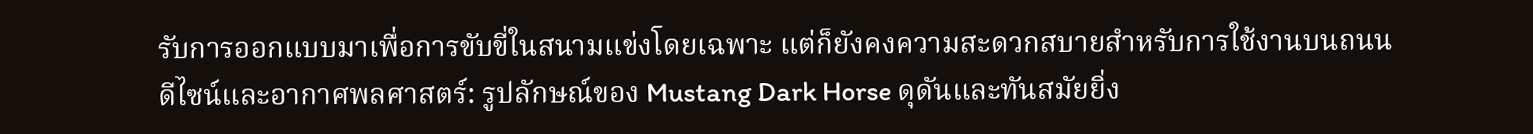รับการออกแบบมาเพื่อการขับขี่ในสนามแข่งโดยเฉพาะ แต่ก็ยังคงความสะดวกสบายสำหรับการใช้งานบนถนน
ดีไซน์และอากาศพลศาสตร์: รูปลักษณ์ของ Mustang Dark Horse ดุดันและทันสมัยยิ่ง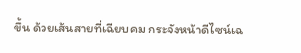ขึ้น ด้วยเส้นสายที่เฉียบคม กระจังหน้าดีไซน์เฉ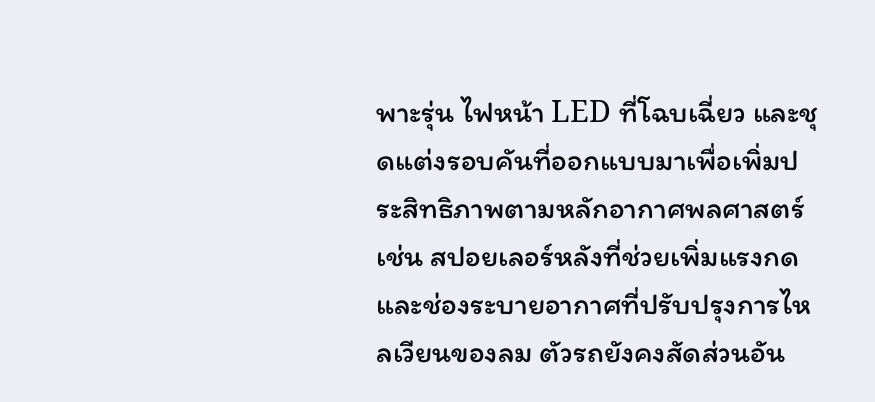พาะรุ่น ไฟหน้า LED ที่โฉบเฉี่ยว และชุดแต่งรอบคันที่ออกแบบมาเพื่อเพิ่มประสิทธิภาพตามหลักอากาศพลศาสตร์ เช่น สปอยเลอร์หลังที่ช่วยเพิ่มแรงกด และช่องระบายอากาศที่ปรับปรุงการไหลเวียนของลม ตัวรถยังคงสัดส่วนอัน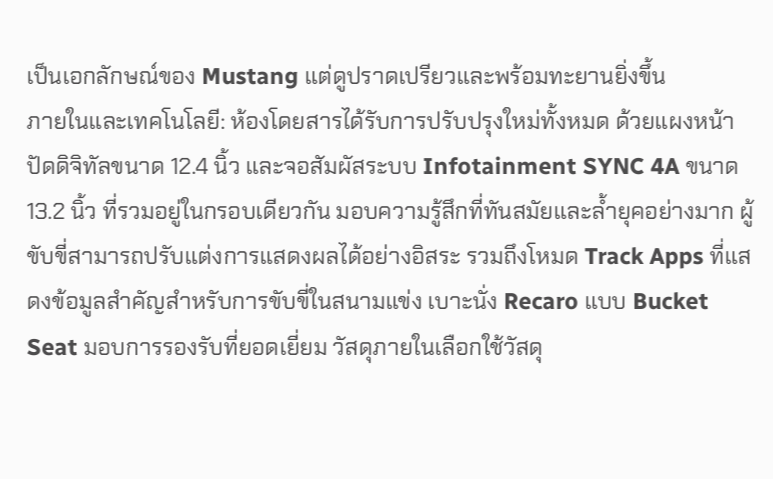เป็นเอกลักษณ์ของ Mustang แต่ดูปราดเปรียวและพร้อมทะยานยิ่งขึ้น
ภายในและเทคโนโลยี: ห้องโดยสารได้รับการปรับปรุงใหม่ทั้งหมด ด้วยแผงหน้าปัดดิจิทัลขนาด 12.4 นิ้ว และจอสัมผัสระบบ Infotainment SYNC 4A ขนาด 13.2 นิ้ว ที่รวมอยู่ในกรอบเดียวกัน มอบความรู้สึกที่ทันสมัยและล้ำยุคอย่างมาก ผู้ขับขี่สามารถปรับแต่งการแสดงผลได้อย่างอิสระ รวมถึงโหมด Track Apps ที่แสดงข้อมูลสำคัญสำหรับการขับขี่ในสนามแข่ง เบาะนั่ง Recaro แบบ Bucket Seat มอบการรองรับที่ยอดเยี่ยม วัสดุภายในเลือกใช้วัสดุ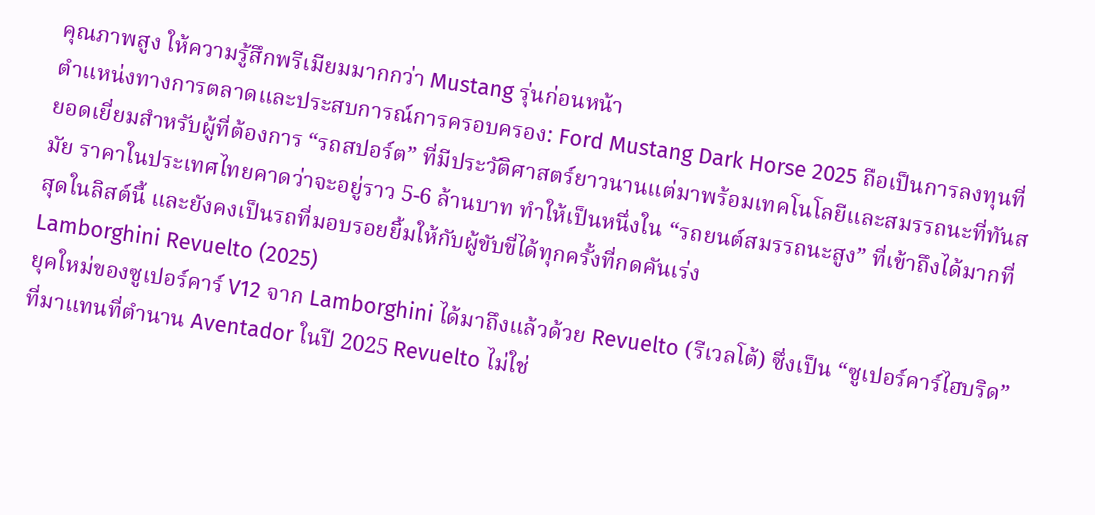คุณภาพสูง ให้ความรู้สึกพรีเมียมมากกว่า Mustang รุ่นก่อนหน้า
ตำแหน่งทางการตลาดและประสบการณ์การครอบครอง: Ford Mustang Dark Horse 2025 ถือเป็นการลงทุนที่ยอดเยี่ยมสำหรับผู้ที่ต้องการ “รถสปอร์ต” ที่มีประวัติศาสตร์ยาวนานแต่มาพร้อมเทคโนโลยีและสมรรถนะที่ทันสมัย ราคาในประเทศไทยคาดว่าจะอยู่ราว 5-6 ล้านบาท ทำให้เป็นหนึ่งใน “รถยนต์สมรรถนะสูง” ที่เข้าถึงได้มากที่สุดในลิสต์นี้ และยังคงเป็นรถที่มอบรอยยิ้มให้กับผู้ขับขี่ได้ทุกครั้งที่กดคันเร่ง
Lamborghini Revuelto (2025)
ยุคใหม่ของซูเปอร์คาร์ V12 จาก Lamborghini ได้มาถึงแล้วด้วย Revuelto (รีเวลโต้) ซึ่งเป็น “ซูเปอร์คาร์ไฮบริด” ที่มาแทนที่ตำนาน Aventador ในปี 2025 Revuelto ไม่ใช่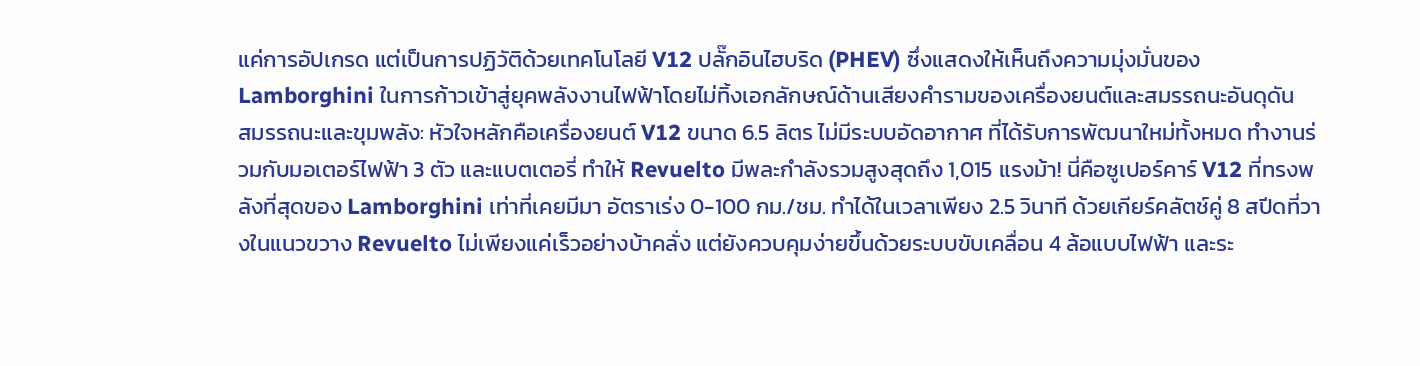แค่การอัปเกรด แต่เป็นการปฏิวัติด้วยเทคโนโลยี V12 ปลั๊กอินไฮบริด (PHEV) ซึ่งแสดงให้เห็นถึงความมุ่งมั่นของ Lamborghini ในการก้าวเข้าสู่ยุคพลังงานไฟฟ้าโดยไม่ทิ้งเอกลักษณ์ด้านเสียงคำรามของเครื่องยนต์และสมรรถนะอันดุดัน
สมรรถนะและขุมพลัง: หัวใจหลักคือเครื่องยนต์ V12 ขนาด 6.5 ลิตร ไม่มีระบบอัดอากาศ ที่ได้รับการพัฒนาใหม่ทั้งหมด ทำงานร่วมกับมอเตอร์ไฟฟ้า 3 ตัว และแบตเตอรี่ ทำให้ Revuelto มีพละกำลังรวมสูงสุดถึง 1,015 แรงม้า! นี่คือซูเปอร์คาร์ V12 ที่ทรงพลังที่สุดของ Lamborghini เท่าที่เคยมีมา อัตราเร่ง 0-100 กม./ชม. ทำได้ในเวลาเพียง 2.5 วินาที ด้วยเกียร์คลัตช์คู่ 8 สปีดที่วางในแนวขวาง Revuelto ไม่เพียงแค่เร็วอย่างบ้าคลั่ง แต่ยังควบคุมง่ายขึ้นด้วยระบบขับเคลื่อน 4 ล้อแบบไฟฟ้า และระ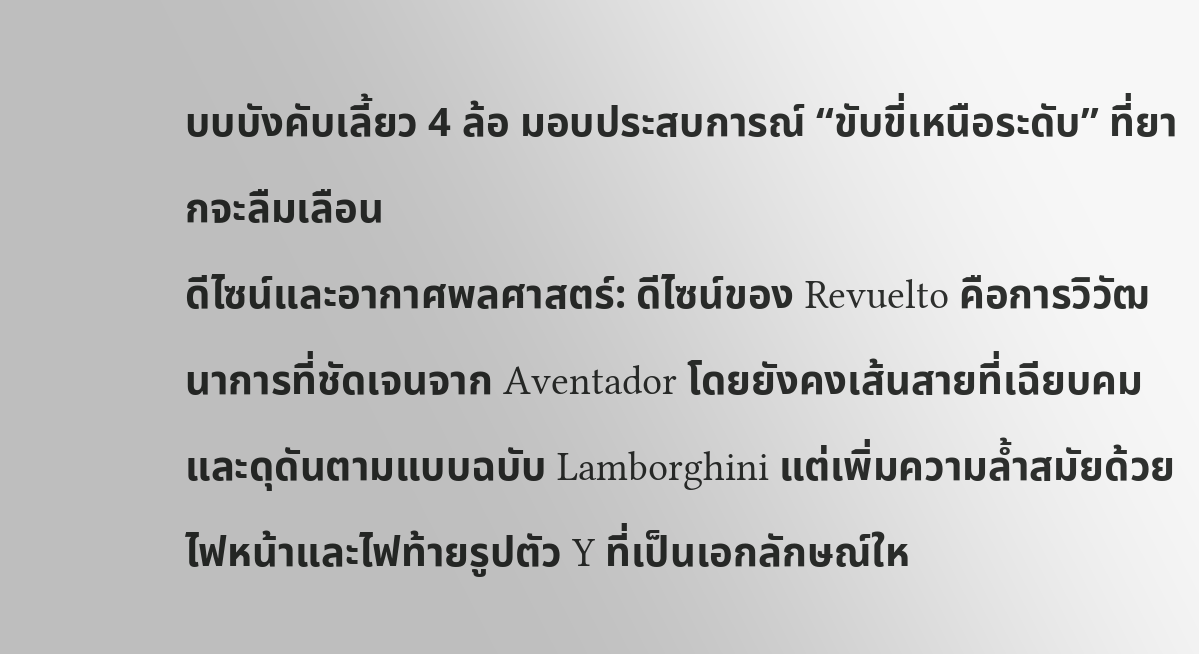บบบังคับเลี้ยว 4 ล้อ มอบประสบการณ์ “ขับขี่เหนือระดับ” ที่ยากจะลืมเลือน
ดีไซน์และอากาศพลศาสตร์: ดีไซน์ของ Revuelto คือการวิวัฒนาการที่ชัดเจนจาก Aventador โดยยังคงเส้นสายที่เฉียบคมและดุดันตามแบบฉบับ Lamborghini แต่เพิ่มความล้ำสมัยด้วยไฟหน้าและไฟท้ายรูปตัว Y ที่เป็นเอกลักษณ์ให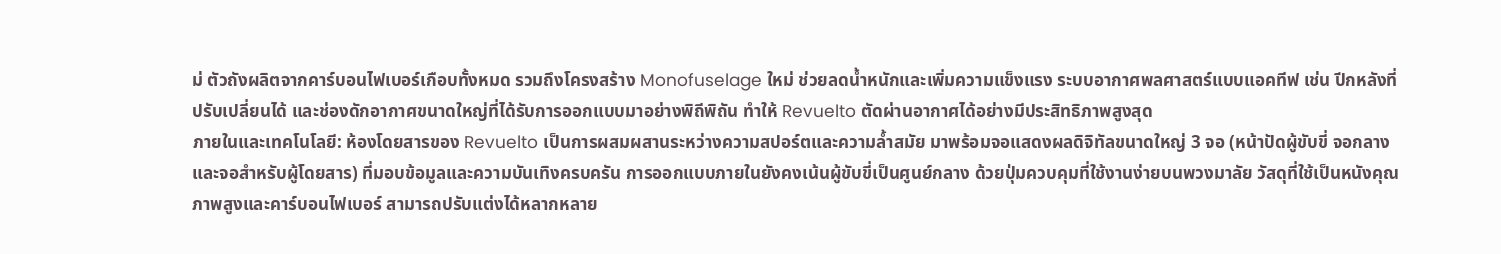ม่ ตัวถังผลิตจากคาร์บอนไฟเบอร์เกือบทั้งหมด รวมถึงโครงสร้าง Monofuselage ใหม่ ช่วยลดน้ำหนักและเพิ่มความแข็งแรง ระบบอากาศพลศาสตร์แบบแอคทีฟ เช่น ปีกหลังที่ปรับเปลี่ยนได้ และช่องดักอากาศขนาดใหญ่ที่ได้รับการออกแบบมาอย่างพิถีพิถัน ทำให้ Revuelto ตัดผ่านอากาศได้อย่างมีประสิทธิภาพสูงสุด
ภายในและเทคโนโลยี: ห้องโดยสารของ Revuelto เป็นการผสมผสานระหว่างความสปอร์ตและความล้ำสมัย มาพร้อมจอแสดงผลดิจิทัลขนาดใหญ่ 3 จอ (หน้าปัดผู้ขับขี่ จอกลาง และจอสำหรับผู้โดยสาร) ที่มอบข้อมูลและความบันเทิงครบครัน การออกแบบภายในยังคงเน้นผู้ขับขี่เป็นศูนย์กลาง ด้วยปุ่มควบคุมที่ใช้งานง่ายบนพวงมาลัย วัสดุที่ใช้เป็นหนังคุณภาพสูงและคาร์บอนไฟเบอร์ สามารถปรับแต่งได้หลากหลาย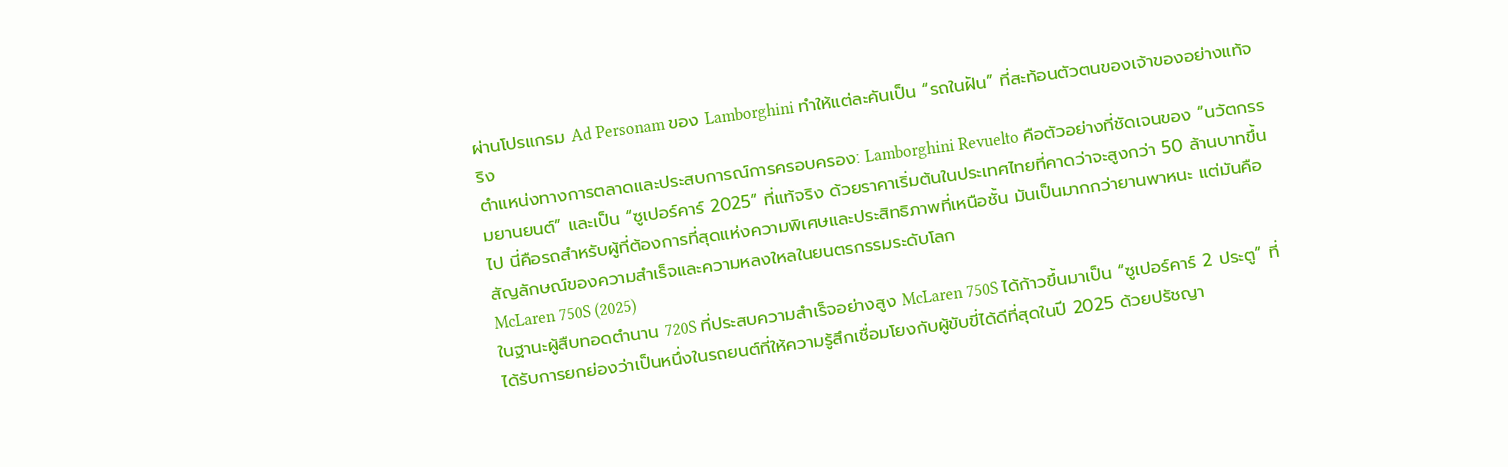ผ่านโปรแกรม Ad Personam ของ Lamborghini ทำให้แต่ละคันเป็น “รถในฝัน” ที่สะท้อนตัวตนของเจ้าของอย่างแท้จริง
ตำแหน่งทางการตลาดและประสบการณ์การครอบครอง: Lamborghini Revuelto คือตัวอย่างที่ชัดเจนของ “นวัตกรรมยานยนต์” และเป็น “ซูเปอร์คาร์ 2025” ที่แท้จริง ด้วยราคาเริ่มต้นในประเทศไทยที่คาดว่าจะสูงกว่า 50 ล้านบาทขึ้นไป นี่คือรถสำหรับผู้ที่ต้องการที่สุดแห่งความพิเศษและประสิทธิภาพที่เหนือชั้น มันเป็นมากกว่ายานพาหนะ แต่มันคือสัญลักษณ์ของความสำเร็จและความหลงใหลในยนตรกรรมระดับโลก
McLaren 750S (2025)
ในฐานะผู้สืบทอดตำนาน 720S ที่ประสบความสำเร็จอย่างสูง McLaren 750S ได้ก้าวขึ้นมาเป็น “ซูเปอร์คาร์ 2 ประตู” ที่ได้รับการยกย่องว่าเป็นหนึ่งในรถยนต์ที่ให้ความรู้สึกเชื่อมโยงกับผู้ขับขี่ได้ดีที่สุดในปี 2025 ด้วยปรัชญา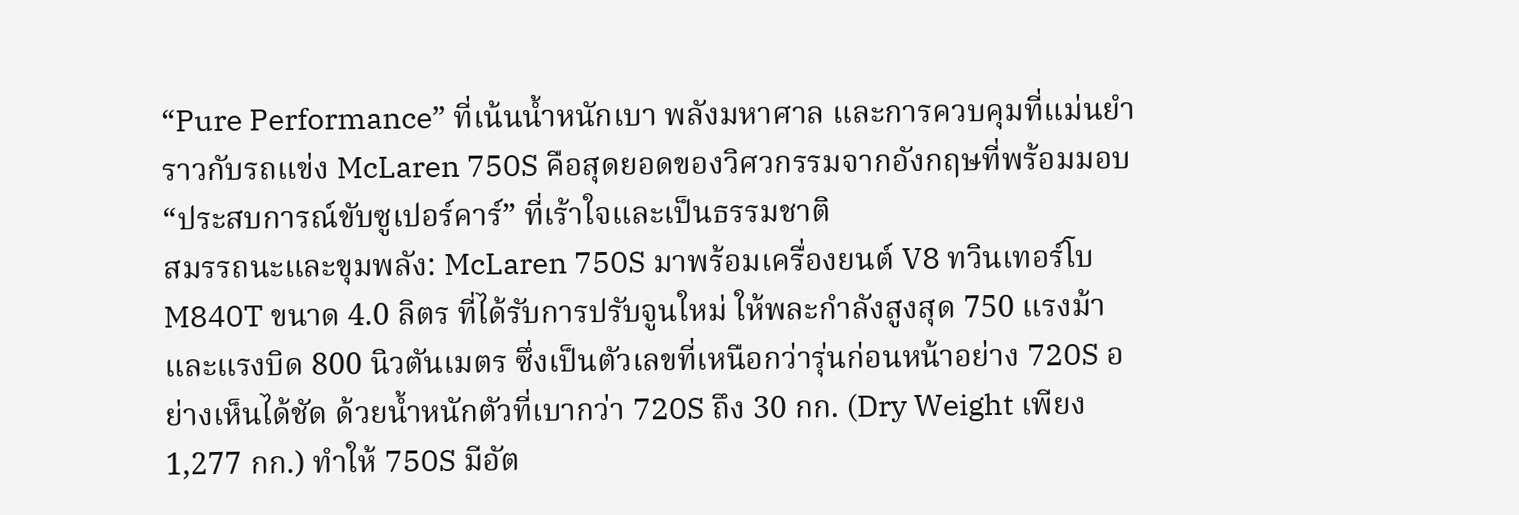“Pure Performance” ที่เน้นน้ำหนักเบา พลังมหาศาล และการควบคุมที่แม่นยำราวกับรถแข่ง McLaren 750S คือสุดยอดของวิศวกรรมจากอังกฤษที่พร้อมมอบ “ประสบการณ์ขับซูเปอร์คาร์” ที่เร้าใจและเป็นธรรมชาติ
สมรรถนะและขุมพลัง: McLaren 750S มาพร้อมเครื่องยนต์ V8 ทวินเทอร์โบ M840T ขนาด 4.0 ลิตร ที่ได้รับการปรับจูนใหม่ ให้พละกำลังสูงสุด 750 แรงม้า และแรงบิด 800 นิวตันเมตร ซึ่งเป็นตัวเลขที่เหนือกว่ารุ่นก่อนหน้าอย่าง 720S อย่างเห็นได้ชัด ด้วยน้ำหนักตัวที่เบากว่า 720S ถึง 30 กก. (Dry Weight เพียง 1,277 กก.) ทำให้ 750S มีอัต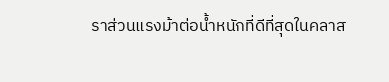ราส่วนแรงม้าต่อน้ำหนักที่ดีที่สุดในคลาส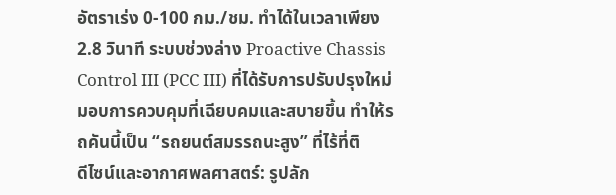อัตราเร่ง 0-100 กม./ชม. ทำได้ในเวลาเพียง 2.8 วินาที ระบบช่วงล่าง Proactive Chassis Control III (PCC III) ที่ได้รับการปรับปรุงใหม่มอบการควบคุมที่เฉียบคมและสบายขึ้น ทำให้รถคันนี้เป็น “รถยนต์สมรรถนะสูง” ที่ไร้ที่ติ
ดีไซน์และอากาศพลศาสตร์: รูปลัก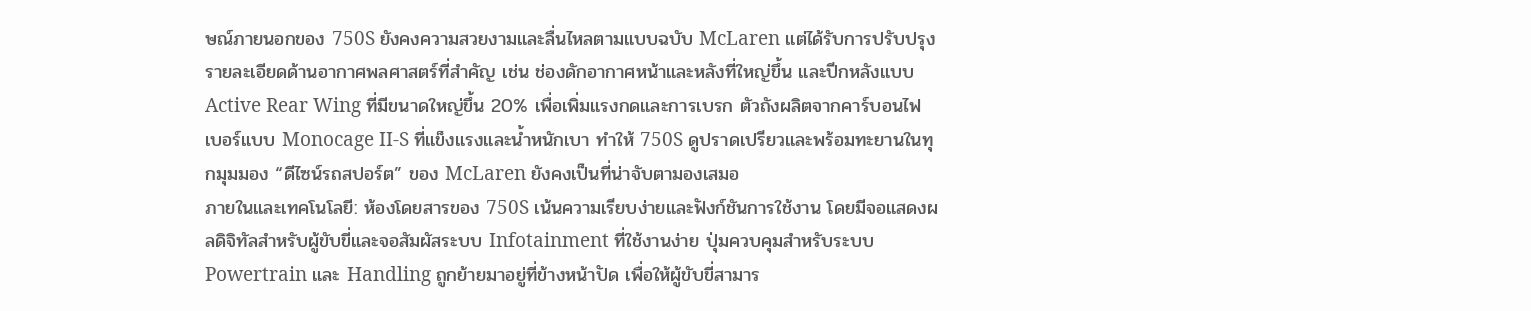ษณ์ภายนอกของ 750S ยังคงความสวยงามและลื่นไหลตามแบบฉบับ McLaren แต่ได้รับการปรับปรุงรายละเอียดด้านอากาศพลศาสตร์ที่สำคัญ เช่น ช่องดักอากาศหน้าและหลังที่ใหญ่ขึ้น และปีกหลังแบบ Active Rear Wing ที่มีขนาดใหญ่ขึ้น 20% เพื่อเพิ่มแรงกดและการเบรก ตัวถังผลิตจากคาร์บอนไฟเบอร์แบบ Monocage II-S ที่แข็งแรงและน้ำหนักเบา ทำให้ 750S ดูปราดเปรียวและพร้อมทะยานในทุกมุมมอง “ดีไซน์รถสปอร์ต” ของ McLaren ยังคงเป็นที่น่าจับตามองเสมอ
ภายในและเทคโนโลยี: ห้องโดยสารของ 750S เน้นความเรียบง่ายและฟังก์ชันการใช้งาน โดยมีจอแสดงผลดิจิทัลสำหรับผู้ขับขี่และจอสัมผัสระบบ Infotainment ที่ใช้งานง่าย ปุ่มควบคุมสำหรับระบบ Powertrain และ Handling ถูกย้ายมาอยู่ที่ข้างหน้าปัด เพื่อให้ผู้ขับขี่สามาร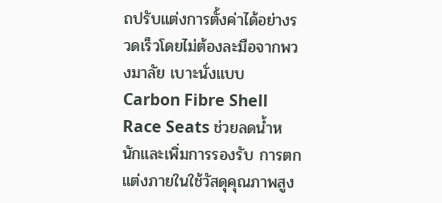ถปรับแต่งการตั้งค่าได้อย่างรวดเร็วโดยไม่ต้องละมือจากพวงมาลัย เบาะนั่งแบบ Carbon Fibre Shell Race Seats ช่วยลดน้ำหนักและเพิ่มการรองรับ การตกแต่งภายในใช้วัสดุคุณภาพสูง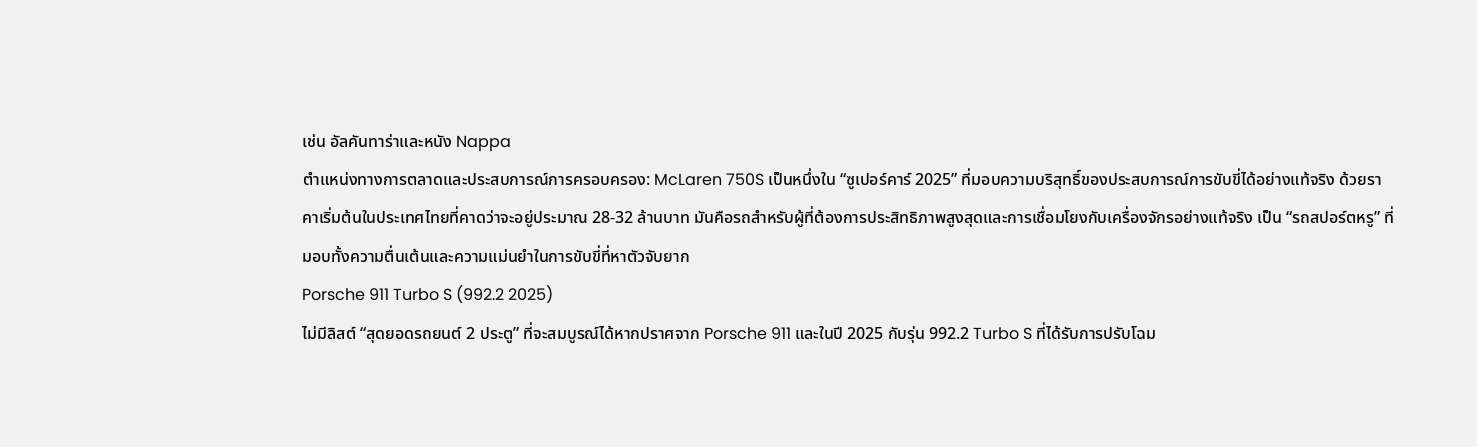เช่น อัลคันทาร่าและหนัง Nappa
ตำแหน่งทางการตลาดและประสบการณ์การครอบครอง: McLaren 750S เป็นหนึ่งใน “ซูเปอร์คาร์ 2025” ที่มอบความบริสุทธิ์ของประสบการณ์การขับขี่ได้อย่างแท้จริง ด้วยราคาเริ่มต้นในประเทศไทยที่คาดว่าจะอยู่ประมาณ 28-32 ล้านบาท มันคือรถสำหรับผู้ที่ต้องการประสิทธิภาพสูงสุดและการเชื่อมโยงกับเครื่องจักรอย่างแท้จริง เป็น “รถสปอร์ตหรู” ที่มอบทั้งความตื่นเต้นและความแม่นยำในการขับขี่ที่หาตัวจับยาก
Porsche 911 Turbo S (992.2 2025)
ไม่มีลิสต์ “สุดยอดรถยนต์ 2 ประตู” ที่จะสมบูรณ์ได้หากปราศจาก Porsche 911 และในปี 2025 กับรุ่น 992.2 Turbo S ที่ได้รับการปรับโฉม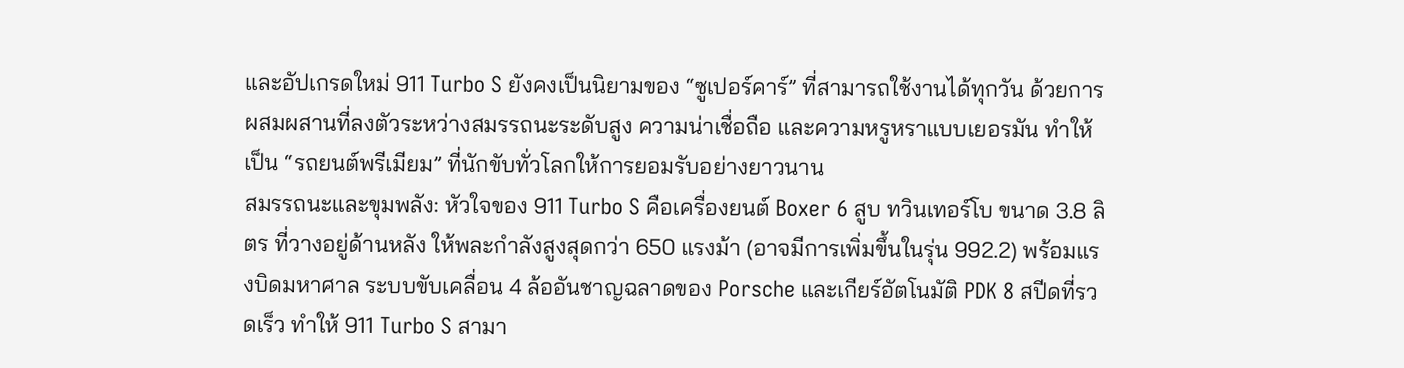และอัปเกรดใหม่ 911 Turbo S ยังคงเป็นนิยามของ “ซูเปอร์คาร์” ที่สามารถใช้งานได้ทุกวัน ด้วยการผสมผสานที่ลงตัวระหว่างสมรรถนะระดับสูง ความน่าเชื่อถือ และความหรูหราแบบเยอรมัน ทำให้เป็น “รถยนต์พรีเมียม” ที่นักขับทั่วโลกให้การยอมรับอย่างยาวนาน
สมรรถนะและขุมพลัง: หัวใจของ 911 Turbo S คือเครื่องยนต์ Boxer 6 สูบ ทวินเทอร์โบ ขนาด 3.8 ลิตร ที่วางอยู่ด้านหลัง ให้พละกำลังสูงสุดกว่า 650 แรงม้า (อาจมีการเพิ่มขึ้นในรุ่น 992.2) พร้อมแรงบิดมหาศาล ระบบขับเคลื่อน 4 ล้ออันชาญฉลาดของ Porsche และเกียร์อัตโนมัติ PDK 8 สปีดที่รวดเร็ว ทำให้ 911 Turbo S สามา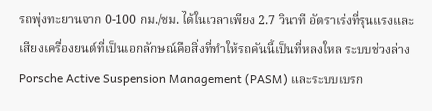รถพุ่งทะยานจาก 0-100 กม./ชม. ได้ในเวลาเพียง 2.7 วินาที อัตราเร่งที่รุนแรงและเสียงเครื่องยนต์ที่เป็นเอกลักษณ์คือสิ่งที่ทำให้รถคันนี้เป็นที่หลงใหล ระบบช่วงล่าง Porsche Active Suspension Management (PASM) และระบบเบรก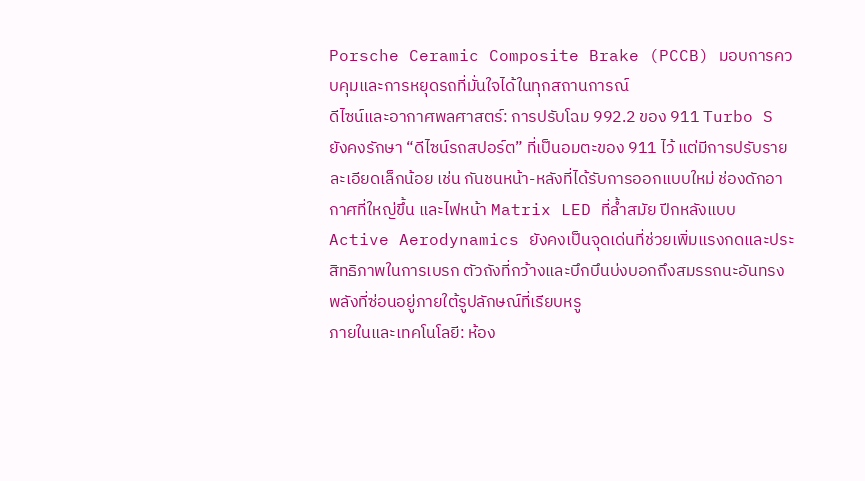Porsche Ceramic Composite Brake (PCCB) มอบการควบคุมและการหยุดรถที่มั่นใจได้ในทุกสถานการณ์
ดีไซน์และอากาศพลศาสตร์: การปรับโฉม 992.2 ของ 911 Turbo S ยังคงรักษา “ดีไซน์รถสปอร์ต” ที่เป็นอมตะของ 911 ไว้ แต่มีการปรับรายละเอียดเล็กน้อย เช่น กันชนหน้า-หลังที่ได้รับการออกแบบใหม่ ช่องดักอากาศที่ใหญ่ขึ้น และไฟหน้า Matrix LED ที่ล้ำสมัย ปีกหลังแบบ Active Aerodynamics ยังคงเป็นจุดเด่นที่ช่วยเพิ่มแรงกดและประสิทธิภาพในการเบรก ตัวถังที่กว้างและบึกบึนบ่งบอกถึงสมรรถนะอันทรงพลังที่ซ่อนอยู่ภายใต้รูปลักษณ์ที่เรียบหรู
ภายในและเทคโนโลยี: ห้อง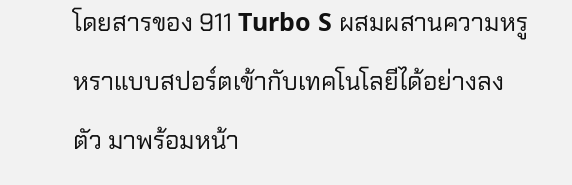โดยสารของ 911 Turbo S ผสมผสานความหรูหราแบบสปอร์ตเข้ากับเทคโนโลยีได้อย่างลงตัว มาพร้อมหน้า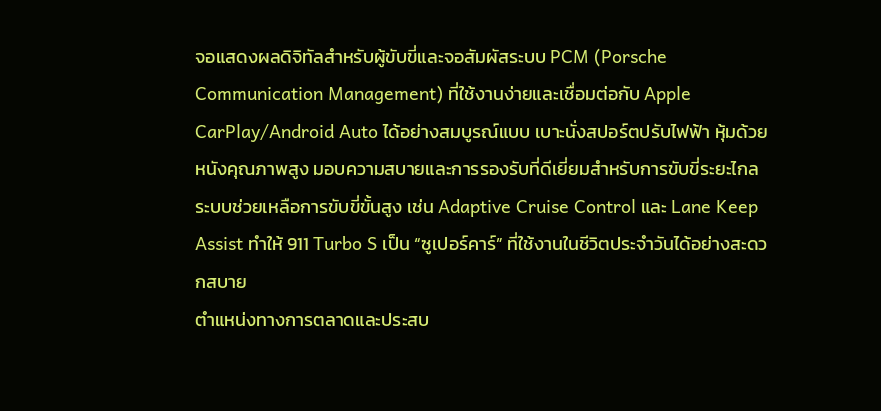จอแสดงผลดิจิทัลสำหรับผู้ขับขี่และจอสัมผัสระบบ PCM (Porsche Communication Management) ที่ใช้งานง่ายและเชื่อมต่อกับ Apple CarPlay/Android Auto ได้อย่างสมบูรณ์แบบ เบาะนั่งสปอร์ตปรับไฟฟ้า หุ้มด้วยหนังคุณภาพสูง มอบความสบายและการรองรับที่ดีเยี่ยมสำหรับการขับขี่ระยะไกล ระบบช่วยเหลือการขับขี่ขั้นสูง เช่น Adaptive Cruise Control และ Lane Keep Assist ทำให้ 911 Turbo S เป็น “ซูเปอร์คาร์” ที่ใช้งานในชีวิตประจำวันได้อย่างสะดวกสบาย
ตำแหน่งทางการตลาดและประสบ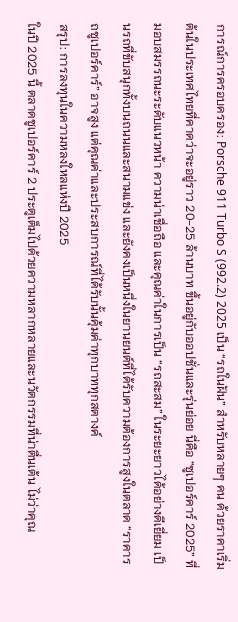การณ์การครอบครอง: Porsche 911 Turbo S (992.2) 2025 เป็น “รถในฝัน” สำหรับหลายๆ คน ด้วยราคาเริ่มต้นในประเทศไทยที่คาดว่าจะอยู่ราว 20-25 ล้านบาท ขึ้นอยู่กับออปชั่นและรุ่นย่อย นี่คือ “ซูเปอร์คาร์ 2025” ที่มอบสมรรถนะระดับแนวหน้า ความน่าเชื่อถือ และคุณค่าในการเป็น “รถสะสม” ในระยะยาวได้อย่างดีเยี่ยม เป็นรถที่ขับสนุกทั้งบนถนนและสนามแข่ง และยังคงเป็นหนึ่งในยานยนต์ที่ได้รับความต้องการสูงในตลาด “ราคารถซูเปอร์คาร์” อาจสูง แต่คุณค่าและประสบการณ์ที่ได้รับนั้นคุ้มค่าทุกบาททุกสตางค์
สรุป: การลงทุนในความหลงใหลแห่งปี 2025
ในปี 2025 นี้ ตลาดซูเปอร์คาร์ 2 ประตูเต็มไปด้วยความหลากหลายและนวัตกรรมที่น่าตื่นเต้น ไม่ว่าคุณ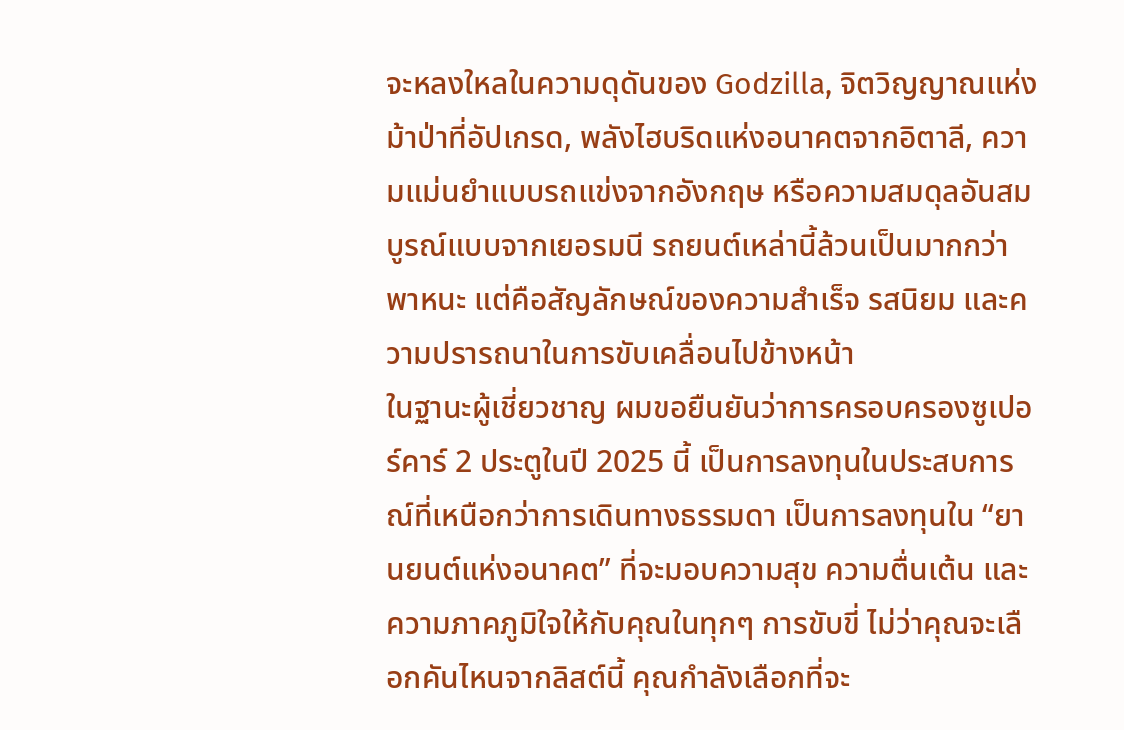จะหลงใหลในความดุดันของ Godzilla, จิตวิญญาณแห่งม้าป่าที่อัปเกรด, พลังไฮบริดแห่งอนาคตจากอิตาลี, ความแม่นยำแบบรถแข่งจากอังกฤษ หรือความสมดุลอันสมบูรณ์แบบจากเยอรมนี รถยนต์เหล่านี้ล้วนเป็นมากกว่าพาหนะ แต่คือสัญลักษณ์ของความสำเร็จ รสนิยม และความปรารถนาในการขับเคลื่อนไปข้างหน้า
ในฐานะผู้เชี่ยวชาญ ผมขอยืนยันว่าการครอบครองซูเปอร์คาร์ 2 ประตูในปี 2025 นี้ เป็นการลงทุนในประสบการณ์ที่เหนือกว่าการเดินทางธรรมดา เป็นการลงทุนใน “ยานยนต์แห่งอนาคต” ที่จะมอบความสุข ความตื่นเต้น และความภาคภูมิใจให้กับคุณในทุกๆ การขับขี่ ไม่ว่าคุณจะเลือกคันไหนจากลิสต์นี้ คุณกำลังเลือกที่จะ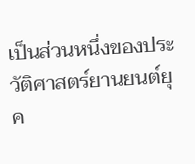เป็นส่วนหนึ่งของประวัติศาสตร์ยานยนต์ยุค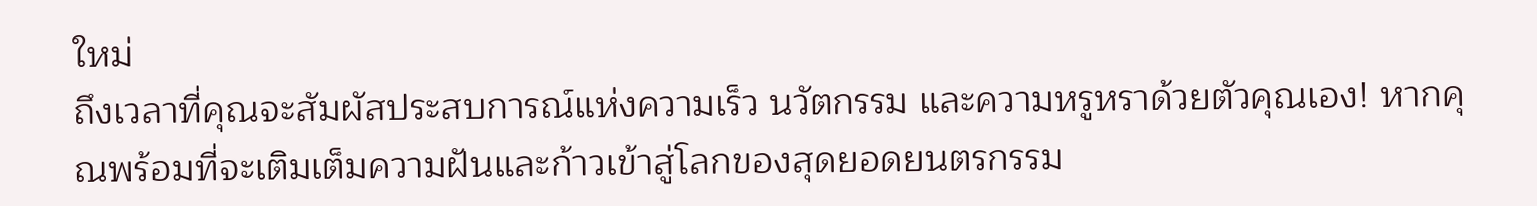ใหม่
ถึงเวลาที่คุณจะสัมผัสประสบการณ์แห่งความเร็ว นวัตกรรม และความหรูหราด้วยตัวคุณเอง! หากคุณพร้อมที่จะเติมเต็มความฝันและก้าวเข้าสู่โลกของสุดยอดยนตรกรรม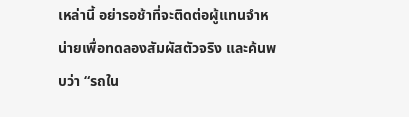เหล่านี้ อย่ารอช้าที่จะติดต่อผู้แทนจำหน่ายเพื่อทดลองสัมผัสตัวจริง และค้นพบว่า “รถใน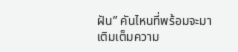ฝัน” คันไหนที่พร้อมจะมาเติมเต็มความ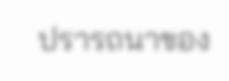ปรารถนาของ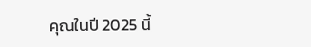คุณในปี 2025 นี้